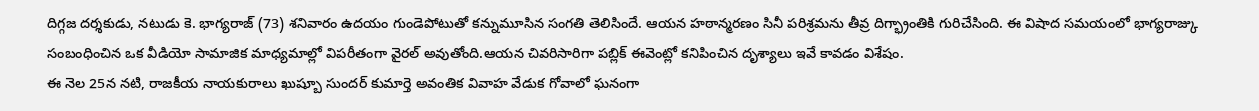దిగ్గజ దర్శకుడు, నటుడు కె. భాగ్యరాజ్ (73) శనివారం ఉదయం గుండెపోటుతో కన్నుమూసిన సంగతి తెలిసిందే. ఆయన హఠాన్మరణం సినీ పరిశ్రమను తీవ్ర దిగ్భ్రాంతికి గురిచేసింది. ఈ విషాద సమయంలో భాగ్యరాజ్కు సంబంధించిన ఒక వీడియో సామాజిక మాధ్యమాల్లో విపరీతంగా వైరల్ అవుతోంది.ఆయన చివరిసారిగా పబ్లిక్ ఈవెంట్లో కనిపించిన దృశ్యాలు ఇవే కావడం విశేషం.
ఈ నెల 25న నటి, రాజకీయ నాయకురాలు ఖుష్బూ సుందర్ కుమార్తె అవంతిక వివాహ వేడుక గోవాలో ఘనంగా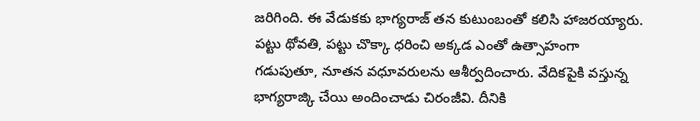జరిగింది. ఈ వేడుకకు భాగ్యరాజ్ తన కుటుంబంతో కలిసి హాజరయ్యారు. పట్టు థోవతి, పట్టు చొక్కా ధరించి అక్కడ ఎంతో ఉత్సాహంగా గడుపుతూ, నూతన వధూవరులను ఆశీర్వదించారు. వేదికపైకి వస్తున్న భాగ్యరాజ్కి చేయి అందించాడు చిరంజీవి. దీనికి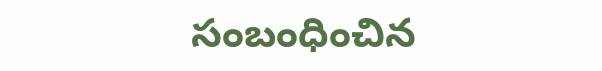సంబంధించిన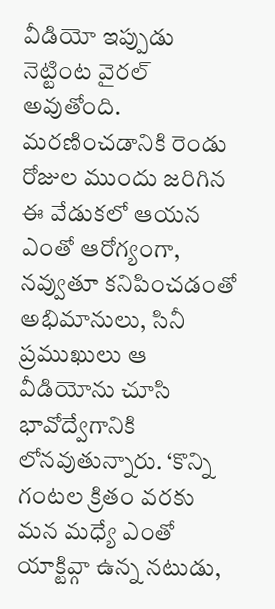వీడియో ఇప్పుడు నెట్టింట వైరల్ అవుతోంది.
మరణించడానికి రెండు రోజుల ముందు జరిగిన ఈ వేడుకలో ఆయన ఎంతో ఆరోగ్యంగా, నవ్వుతూ కనిపించడంతో అభిమానులు, సినీ ప్రముఖులు ఆ వీడియోను చూసి భావోద్వేగానికి లోనవుతున్నారు. ‘కొన్ని గంటల క్రితం వరకు మన మధ్యే ఎంతో యాక్టివ్గా ఉన్న నటుడు,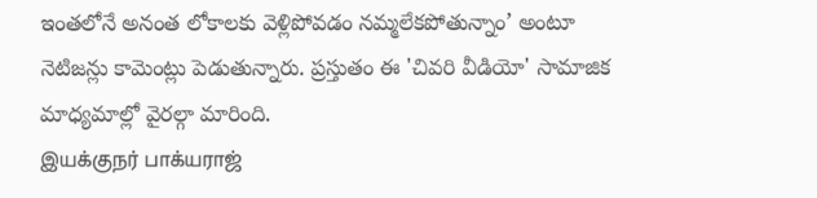ఇంతలోనే అనంత లోకాలకు వెళ్లిపోవడం నమ్మలేకపోతున్నాం’ అంటూ నెటిజన్లు కామెంట్లు పెడుతున్నారు. ప్రస్తుతం ఈ 'చివరి వీడియో' సామాజిక మాధ్యమాల్లో వైరల్గా మారింది.
இயக்குநர் பாக்யராஜ்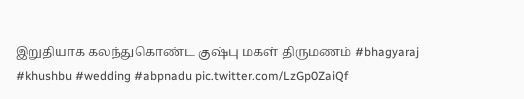இறுதியாக கலந்துகொண்ட குஷ்பு மகள் திருமணம் #bhagyaraj #khushbu #wedding #abpnadu pic.twitter.com/LzGp0ZaiQf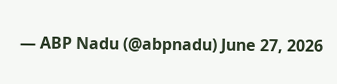— ABP Nadu (@abpnadu) June 27, 2026